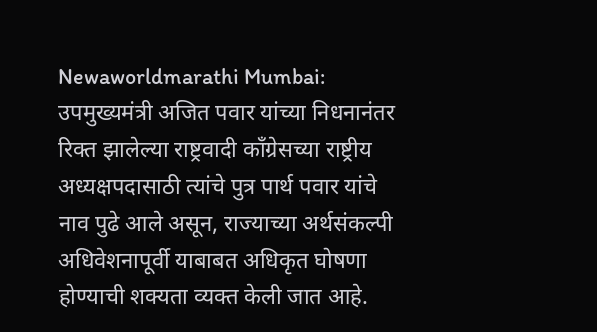Newaworldmarathi Mumbai: उपमुख्यमंत्री अजित पवार यांच्या निधनानंतर रिक्त झालेल्या राष्ट्रवादी काँग्रेसच्या राष्ट्रीय अध्यक्षपदासाठी त्यांचे पुत्र पार्थ पवार यांचे नाव पुढे आले असून, राज्याच्या अर्थसंकल्पी अधिवेशनापूर्वी याबाबत अधिकृत घोषणा होण्याची शक्यता व्यक्त केली जात आहे.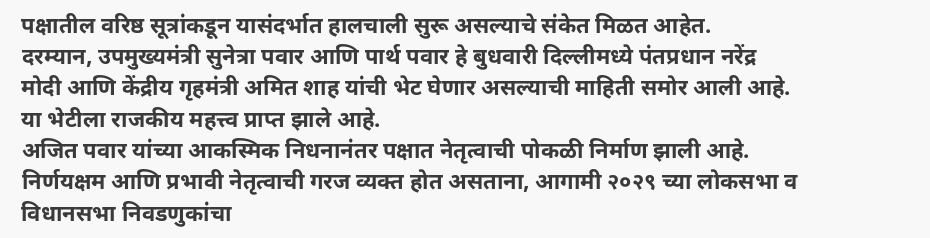पक्षातील वरिष्ठ सूत्रांकडून यासंदर्भात हालचाली सुरू असल्याचे संकेत मिळत आहेत.
दरम्यान, उपमुख्यमंत्री सुनेत्रा पवार आणि पार्थ पवार हे बुधवारी दिल्लीमध्ये पंतप्रधान नरेंद्र मोदी आणि केंद्रीय गृहमंत्री अमित शाह यांची भेट घेणार असल्याची माहिती समोर आली आहे. या भेटीला राजकीय महत्त्व प्राप्त झाले आहे.
अजित पवार यांच्या आकस्मिक निधनानंतर पक्षात नेतृत्वाची पोकळी निर्माण झाली आहे. निर्णयक्षम आणि प्रभावी नेतृत्वाची गरज व्यक्त होत असताना, आगामी २०२९ च्या लोकसभा व विधानसभा निवडणुकांचा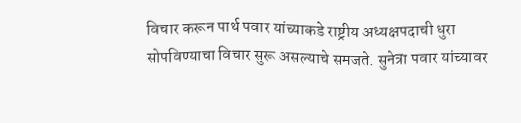विचार करून पार्थ पवार यांच्याकडे राष्ट्रीय अध्यक्षपदाची धुरा सोपविण्याचा विचार सुरू असल्याचे समजते. सुनेत्रा पवार यांच्यावर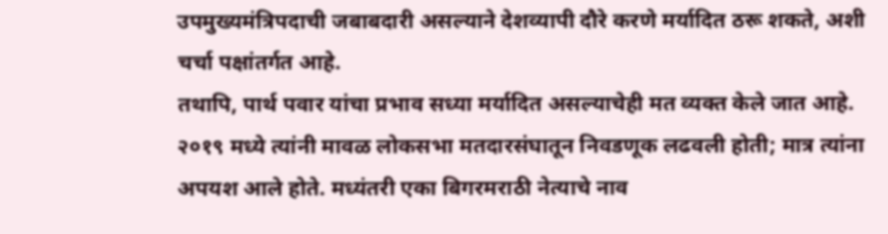उपमुख्यमंत्रिपदाची जबाबदारी असल्याने देशव्यापी दौरे करणे मर्यादित ठरू शकते, अशी चर्चा पक्षांतर्गत आहे.
तथापि, पार्थ पवार यांचा प्रभाव सध्या मर्यादित असल्याचेही मत व्यक्त केले जात आहे. २०१९ मध्ये त्यांनी मावळ लोकसभा मतदारसंघातून निवडणूक लढवली होती; मात्र त्यांना अपयश आले होते. मध्यंतरी एका बिगरमराठी नेत्याचे नाव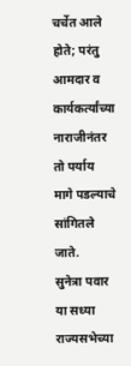चर्चेत आले होते; परंतु आमदार व कार्यकर्त्यांच्या नाराजीनंतर तो पर्याय मागे पडल्याचे सांगितले जाते.
सुनेत्रा पवार या सध्या राज्यसभेच्या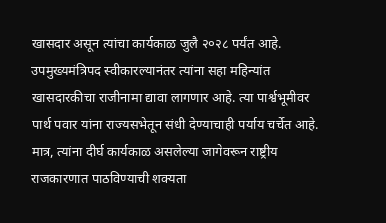खासदार असून त्यांचा कार्यकाळ जुलै २०२८ पर्यंत आहे. उपमुख्यमंत्रिपद स्वीकारल्यानंतर त्यांना सहा महिन्यांत खासदारकीचा राजीनामा द्यावा लागणार आहे. त्या पार्श्वभूमीवर पार्थ पवार यांना राज्यसभेतून संधी देण्याचाही पर्याय चर्चेत आहे. मात्र, त्यांना दीर्घ कार्यकाळ असलेल्या जागेवरून राष्ट्रीय राजकारणात पाठविण्याची शक्यता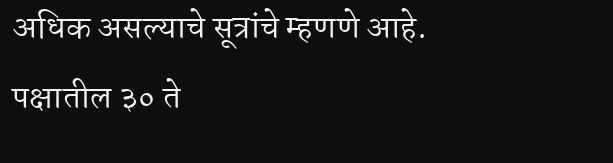अधिक असल्याचे सूत्रांचे म्हणणे आहे.
पक्षातील ३० ते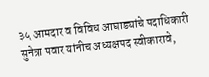३५ आमदार व विविध आघाड्यांचे पदाधिकारी सुनेत्रा पवार यांनीच अध्यक्षपद स्वीकारावे,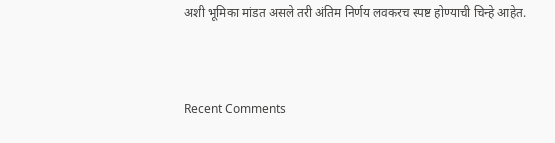अशी भूमिका मांडत असले तरी अंतिम निर्णय लवकरच स्पष्ट होण्याची चिन्हे आहेत.



Recent Comments